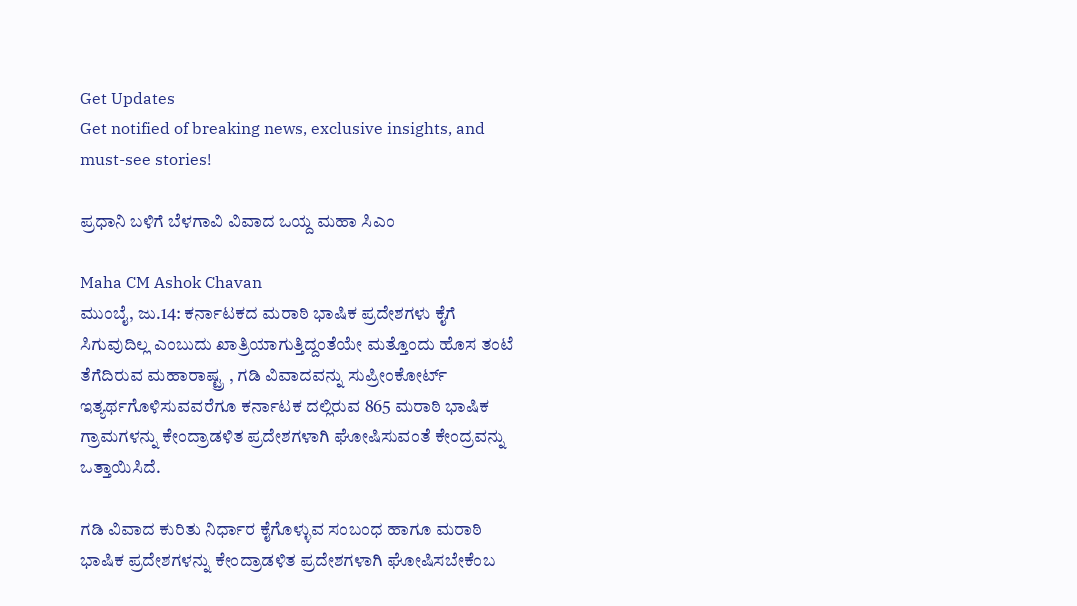Get Updates
Get notified of breaking news, exclusive insights, and must-see stories!

ಪ್ರಧಾನಿ ಬಳಿಗೆ ಬೆಳಗಾವಿ ವಿವಾದ ಒಯ್ದ ಮಹಾ ಸಿಎಂ

Maha CM Ashok Chavan
ಮುಂಬೈ, ಜು.14: ಕರ್ನಾಟಕದ ಮರಾಠಿ ಭಾಷಿಕ ಪ್ರದೇಶಗಳು ಕೈಗೆ ಸಿಗುವುದಿಲ್ಲ ಎಂಬುದು ಖಾತ್ರಿಯಾಗುತ್ತಿದ್ದಂತೆಯೇ ಮತ್ತೊಂದು ಹೊಸ ತಂಟೆ ತೆಗೆದಿರುವ ಮಹಾರಾಷ್ಟ್ರ , ಗಡಿ ವಿವಾದವನ್ನು ಸುಪ್ರೀಂಕೋರ್ಟ್ ಇತ್ಯರ್ಥಗೊಳಿಸುವವರೆಗೂ ಕರ್ನಾಟಕ ದಲ್ಲಿರುವ 865 ಮರಾಠಿ ಭಾಷಿಕ ಗ್ರಾಮಗಳನ್ನು ಕೇಂದ್ರಾಡಳಿತ ಪ್ರದೇಶಗಳಾಗಿ ಘೋಷಿಸುವಂತೆ ಕೇಂದ್ರವನ್ನು ಒತ್ತಾಯಿಸಿದೆ.

ಗಡಿ ವಿವಾದ ಕುರಿತು ನಿರ್ಧಾರ ಕೈಗೊಳ್ಳುವ ಸಂಬಂಧ ಹಾಗೂ ಮರಾಠಿ ಭಾಷಿಕ ಪ್ರದೇಶಗಳನ್ನು ಕೇಂದ್ರಾಡಳಿತ ಪ್ರದೇಶಗಳಾಗಿ ಘೋಷಿಸಬೇಕೆಂಬ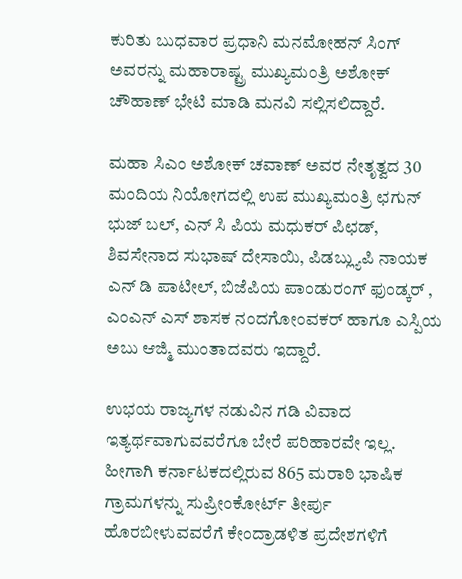ಕುರಿತು ಬುಧವಾರ ಪ್ರಧಾನಿ ಮನಮೋಹನ್ ಸಿಂಗ್ ಅವರನ್ನು ಮಹಾರಾಷ್ಟ್ರ ಮುಖ್ಯಮಂತ್ರಿ ಅಶೋಕ್ ಚೌಹಾಣ್ ಭೇಟಿ ಮಾಡಿ ಮನವಿ ಸಲ್ಲಿಸಲಿದ್ದಾರೆ.

ಮಹಾ ಸಿಎಂ ಅಶೋಕ್ ಚವಾಣ್ ಅವರ ನೇತೃತ್ವದ 30 ಮಂದಿಯ ನಿಯೋಗದಲ್ಲಿ ಉಪ ಮುಖ್ಯಮಂತ್ರಿ ಛಗುನ್ ಭುಜ್ ಬಲ್, ಎನ್ ಸಿ ಪಿಯ ಮಧುಕರ್ ಪಿಛಡ್, ಶಿವಸೇನಾದ ಸುಭಾಷ್ ದೇಸಾಯಿ, ಪಿಡಬ್ಲ್ಯುಪಿ ನಾಯಕ ಎನ್ ಡಿ ಪಾಟೀಲ್, ಬಿಜೆಪಿಯ ಪಾಂಡುರಂಗ್ ಫುಂಡ್ಕರ್ , ಎಂಎನ್ ಎಸ್ ಶಾಸಕ ನಂದಗೋಂವಕರ್ ಹಾಗೂ ಎಸ್ಪಿಯ ಅಬು ಆಜ್ಮಿ ಮುಂತಾದವರು ಇದ್ದಾರೆ.

ಉಭಯ ರಾಜ್ಯಗಳ ನಡುವಿನ ಗಡಿ ವಿವಾದ ಇತ್ಯರ್ಥವಾಗುವವರೆಗೂ ಬೇರೆ ಪರಿಹಾರವೇ ಇಲ್ಲ. ಹೀಗಾಗಿ ಕರ್ನಾಟಕದಲ್ಲಿರುವ 865 ಮರಾಠಿ ಭಾಷಿಕ ಗ್ರಾಮಗಳನ್ನು ಸುಪ್ರೀಂಕೋರ್ಟ್ ತೀರ್ಪು ಹೊರಬೀಳುವವರೆಗೆ ಕೇಂದ್ರಾಡಳಿತ ಪ್ರದೇಶಗಳಿಗೆ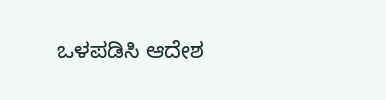ಒಳಪಡಿಸಿ ಆದೇಶ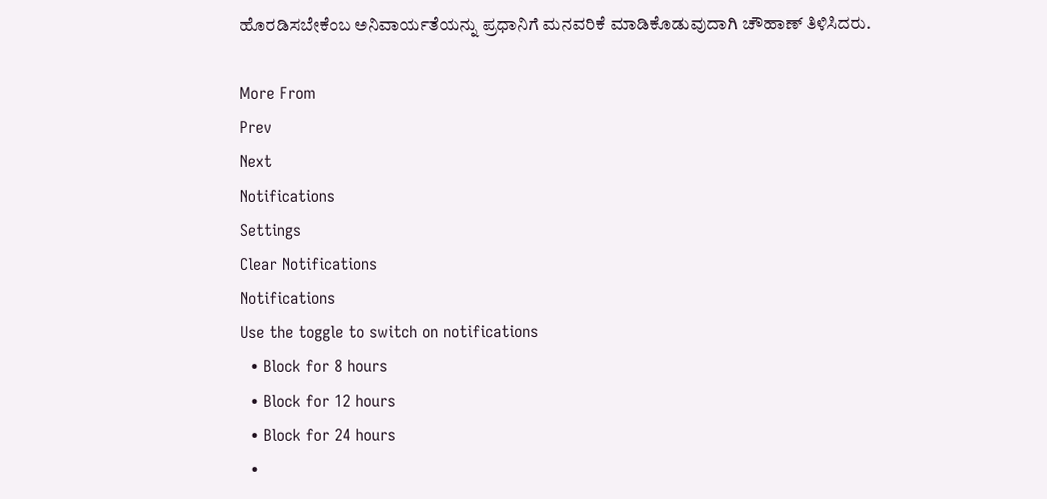ಹೊರಡಿಸಬೇಕೆಂಬ ಅನಿವಾರ್ಯತೆಯನ್ನು ಪ್ರಧಾನಿಗೆ ಮನವರಿಕೆ ಮಾಡಿಕೊಡುವುದಾಗಿ ಚೌಹಾಣ್ ತಿಳಿಸಿದರು.

More From
Prev
Next
Notifications
Settings
Clear Notifications
Notifications
Use the toggle to switch on notifications
  • Block for 8 hours
  • Block for 12 hours
  • Block for 24 hours
  •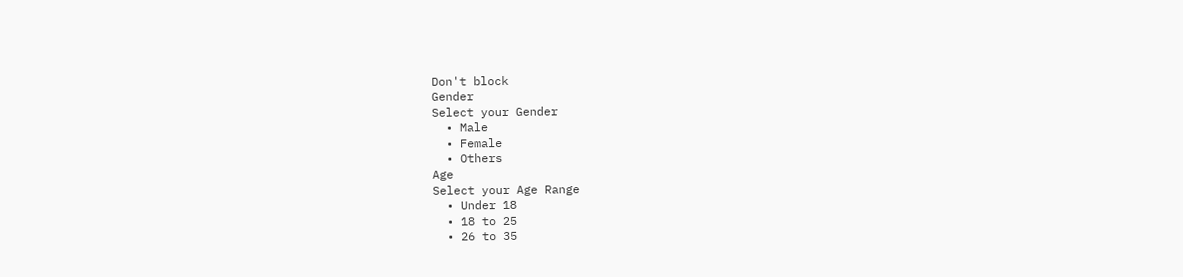Don't block
Gender
Select your Gender
  • Male
  • Female
  • Others
Age
Select your Age Range
  • Under 18
  • 18 to 25
  • 26 to 35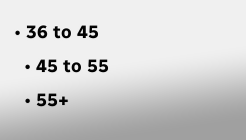• 36 to 45
  • 45 to 55
  • 55+